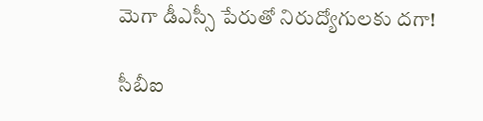మెగా డీఎస్సీ పేరుతో నిరుద్యోగులకు దగా!

సీబీఐ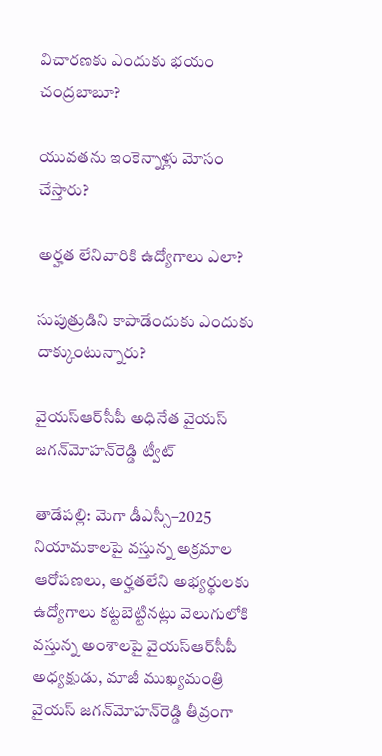విచారణకు ఎందుకు భయం చంద్రబాబూ?

యువతను ఇంకెన్నాళ్లు మోసం చేస్తారు?

అర్హత లేనివారికి ఉద్యోగాలు ఎలా?

సుపుత్రుడిని కాపాడేందుకు ఎందుకు దాక్కుంటున్నారు?

వైయ‌స్ఆర్‌సీపీ అధినేత వైయ‌స్‌ జగన్‌మోహన్‌రెడ్డి ట్వీట్

తాడేప‌ల్లి: మెగా డీఎస్సీ–2025 నియామకాలపై వస్తున్న అక్రమాల ఆరోపణలు, అర్హతలేని అభ్యర్థులకు ఉద్యోగాలు కట్టబెట్టినట్లు వెలుగులోకి వస్తున్న అంశాలపై వైయ‌స్ఆర్‌సీపీ అధ్యక్షుడు, మాజీ ముఖ్యమంత్రి వైయ‌స్‌ జగన్‌మోహన్‌రెడ్డి తీవ్రంగా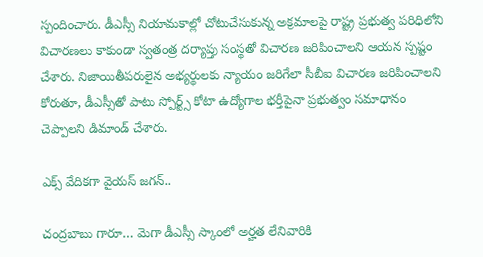స్పందించారు. డీఎస్సీ నియామకాల్లో చోటుచేసుకున్న అక్రమాలపై రాష్ట్ర ప్రభుత్వ పరిధిలోని విచారణలు కాకుండా స్వతంత్ర దర్యాప్తు సంస్థతో విచారణ జరిపించాలని ఆయన స్పష్టం చేశారు. నిజాయితీపరులైన అభ్యర్థులకు న్యాయం జరిగేలా సీబీఐ విచారణ జరిపించాలని కోరుతూ, డీఎస్సీతో పాటు స్పోర్ట్స్‌ కోటా ఉద్యోగాల భర్తీపైనా ప్రభుత్వం సమాధానం చెప్పాలని డిమాండ్ చేశారు.

ఎక్స్ వేదిక‌గా వైయ‌స్ జ‌గ‌న్‌..

చంద్ర‌బాబు గారూ… మెగా డీఎస్సీ స్కాంలో అర్హత లేనివారికి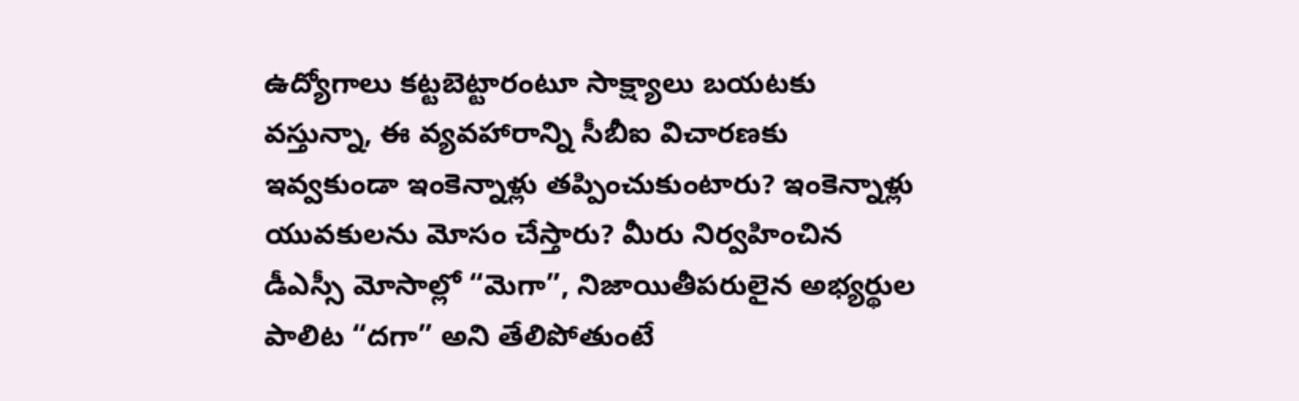ఉద్యోగాలు కట్టబెట్టారంటూ సాక్ష్యాలు బయటకు వస్తున్నా, ఈ వ్యవహారాన్ని సీబీఐ విచారణకు ఇవ్వకుండా ఇంకెన్నాళ్లు తప్పించుకుంటారు? ఇంకెన్నాళ్లు యువకులను మోసం చేస్తారు? మీరు నిర్వహించిన డీఎస్సీ మోసాల్లో “మెగా”, నిజాయితీపరులైన అభ్యర్థుల పాలిట “దగా” అని తేలిపోతుంటే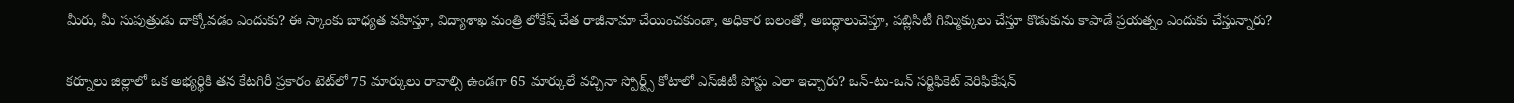మీరు, మీ సుపుత్రుడు దాక్కోవడం ఎందుకు? ఈ స్కాంకు బాధ్యత వహిస్తూ, విద్యాశాఖ మంత్రి లోకేష్‌ చేత రాజీనామా చేయించకుండా, అధికార బలంతో, అబద్ధాలుచెప్తూ, పబ్లిసిటీ గిమ్మిక్కులు చేస్తూ కొడుకును కాపాడే ప్రయత్నం ఎందుకు చేస్తున్నారు?

కర్నూలు జిల్లాలో ఒక అభ్యర్థికి తన కేటగిరీ ప్రకారం టెట్‌లో 75 మార్కులు రావాల్సి ఉండగా 65 మార్కులే వచ్చినా స్పోర్ట్స్‌ కోటాలో ఎస్‌జీటీ పోస్టు ఎలా ఇచ్చారు? ఒన్‌-టు-ఒన్‌ సర్టిఫికెట్‌ వెరిఫికేషన్‌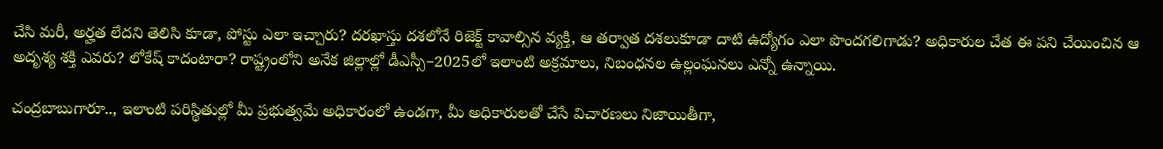చేసి మరీ, అర్హత లేదని తెలిసి కూడా, పోస్టు ఎలా ఇచ్చారు? దరఖాస్తు దశలోనే రిజెక్ట్‌ కావాల్సిన వ్యక్తి, ఆ తర్వాత దశలుకూడా దాటి ఉద్యోగం ఎలా పొందగలిగాడు? అధికారుల చేత ఈ పని చేయించిన ఆ అదృశ్య శక్తి ఎవరు? లోకేష్‌ కాదంటారా? రాష్ట్రంలోని అనేక జిల్లాల్లో డీఎస్సీ–2025లో ఇలాంటి అక్రమాలు, నిబంధనల ఉల్లంఘనలు ఎన్నో ఉన్నాయి.

చంద్రబాబుగారూ.., ఇలాంటి పరిస్థితుల్లో మీ ప్రభుత్వమే అధికారంలో ఉండగా, మీ అధికారులతో చేసే విచారణలు నిజాయితీగా,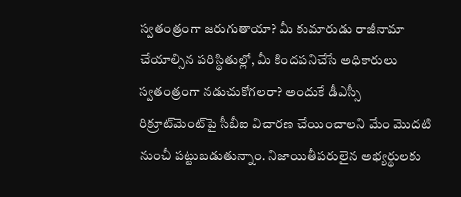స్వతంత్రంగా జరుగుతాయా? మీ కుమారుడు రాజీనామా చేయాల్సిన పరిస్థితుల్లో, మీ కిందపనిచేసే అధికారులు స్వతంత్రంగా నడుచుకోగలరా? అందుకే డీఎస్సీ రిక్రూట్‌మెంట్‌పై సీబీఐ విచారణ చేయించాలని మేం మొదటి నుంచీ పట్టుబడుతున్నాం. నిజాయితీపరులైన అభ్యర్థులకు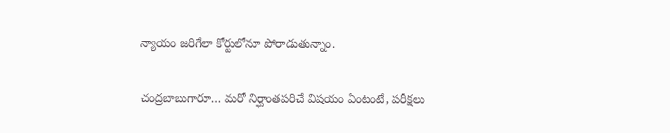న్యాయం జరిగేలా కోర్టులోనూ పోరాడుతున్నాం.

చంద్రబాబుగారూ… మరో నిర్ఘాంతపరిచే విషయం ఏంటంటే, పరీక్షలు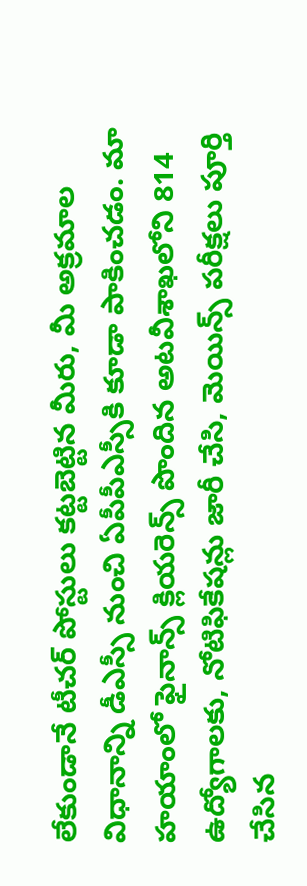లేకుండానే టీచర్‌ పోస్టులు కట్టబెట్టిన మీరు, మీ అక్రమాల విధానాన్ని డీఎస్సీ నుంచి ఏపీపీఎస్సీకి కూడా పాకించడం. మా హయాంలో ఫైనాన్స్‌ క్లియరెన్స్‌ పొందిన అటవీశాఖలోని 814 ఉద్యోగాలకు, నోటిఫికేషన్లు జారీ చేసి, మెయిన్స్‌ పరీక్షలు పూర్తి చేసిన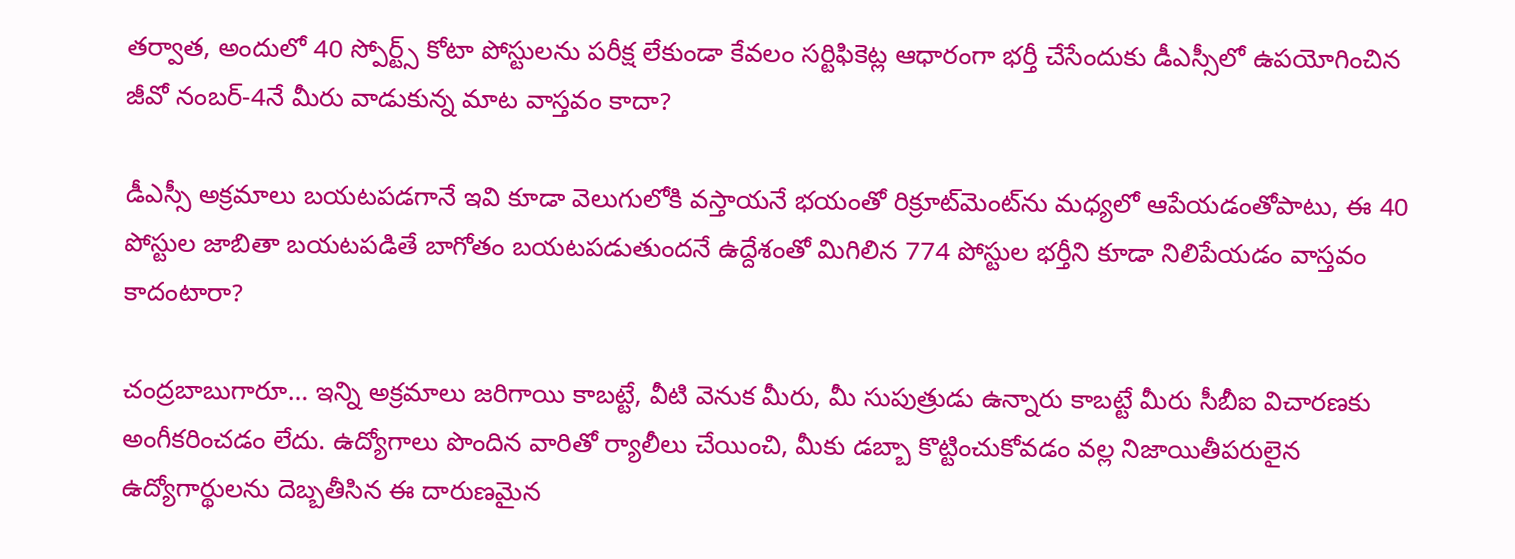తర్వాత, అందులో 40 స్పోర్ట్స్‌ కోటా పోస్టులను పరీక్ష లేకుండా కేవలం సర్టిఫికెట్ల ఆధారంగా భర్తీ చేసేందుకు డీఎస్సీలో ఉపయోగించిన జీవో నంబర్‌-4నే మీరు వాడుకున్న మాట వాస్తవం కాదా?

డీఎస్సీ అక్రమాలు బయటపడగానే ఇవి కూడా వెలుగులోకి వస్తాయనే భయంతో రిక్రూట్‌మెంట్‌ను మధ్యలో ఆపేయడంతోపాటు, ఈ 40 పోస్టుల జాబితా బయటపడితే బాగోతం బయటపడుతుందనే ఉద్దేశంతో మిగిలిన 774 పోస్టుల భర్తీని కూడా నిలిపేయడం వాస్తవం కాదంటారా?

చంద్రబాబుగారూ… ఇన్ని అక్రమాలు జరిగాయి కాబట్టే, వీటి వెనుక మీరు, మీ సుపుత్రుడు ఉన్నారు కాబట్టే మీరు సీబీఐ విచారణకు అంగీకరించడం లేదు. ఉద్యోగాలు పొందిన వారితో ర్యాలీలు చేయించి, మీకు డబ్బా కొట్టించుకోవడం వల్ల నిజాయితీపరులైన ఉద్యోగార్థులను దెబ్బతీసిన ఈ దారుణమైన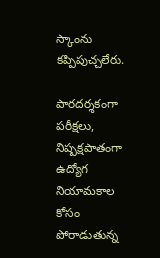స్కాంను కప్పిపుచ్చలేరు.

పారదర్శకంగా పరీక్షలు, నిష్పక్షపాతంగా ఉద్యోగ నియామకాల కోసం పోరాడుతున్న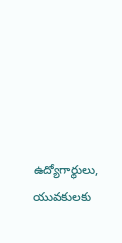ఉద్యోగార్థులు, యువకులకు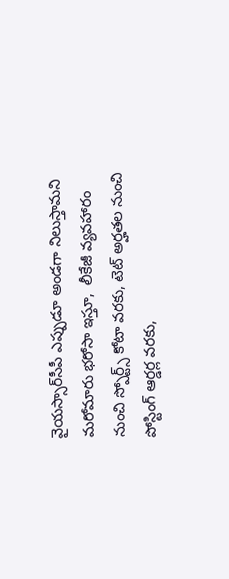వైయస్సార్‌సీపీ ఎప్పుడూ అండగా నిలుస్తామని మరోమారు భరోసా ఇస్తూ,  లీకేజీ వ్యవహారం నుంచి స్పోర్ట్స్‌ కోటా వరకు, టెట్‌ అర్హతల నుంచి పోస్టింగ్‌ ఆర్డర్ల వరకు,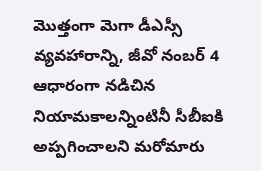మొత్తంగా మెగా డీఎస్సీ వ్యవహారాన్ని, జీవో నంబర్‌ 4 ఆధారంగా నడిచిన నియామకాలన్నింటినీ సీబీఐకి అప్పగించాలని మరోమారు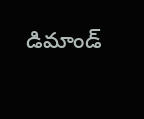డిమాండ్‌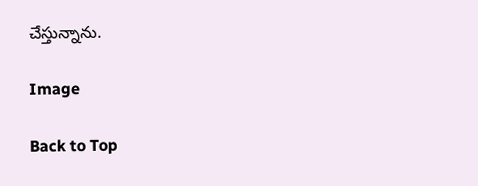చేస్తున్నాను.

Image

Back to Top